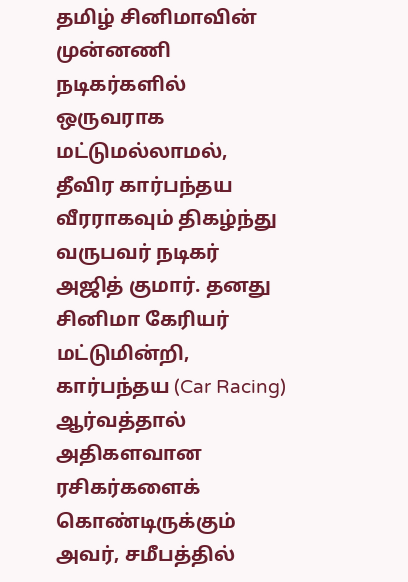தமிழ் சினிமாவின் முன்னணி நடிகர்களில் ஒருவராக மட்டுமல்லாமல், தீவிர கார்பந்தய வீரராகவும் திகழ்ந்து வருபவர் நடிகர் அஜித் குமார். தனது சினிமா கேரியர் மட்டுமின்றி, கார்பந்தய (Car Racing) ஆர்வத்தால் அதிகளவான ரசிகர்களைக் கொண்டிருக்கும் அவர், சமீபத்தில்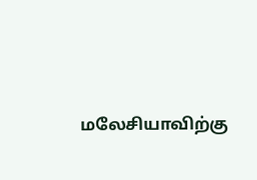மலேசியாவிற்கு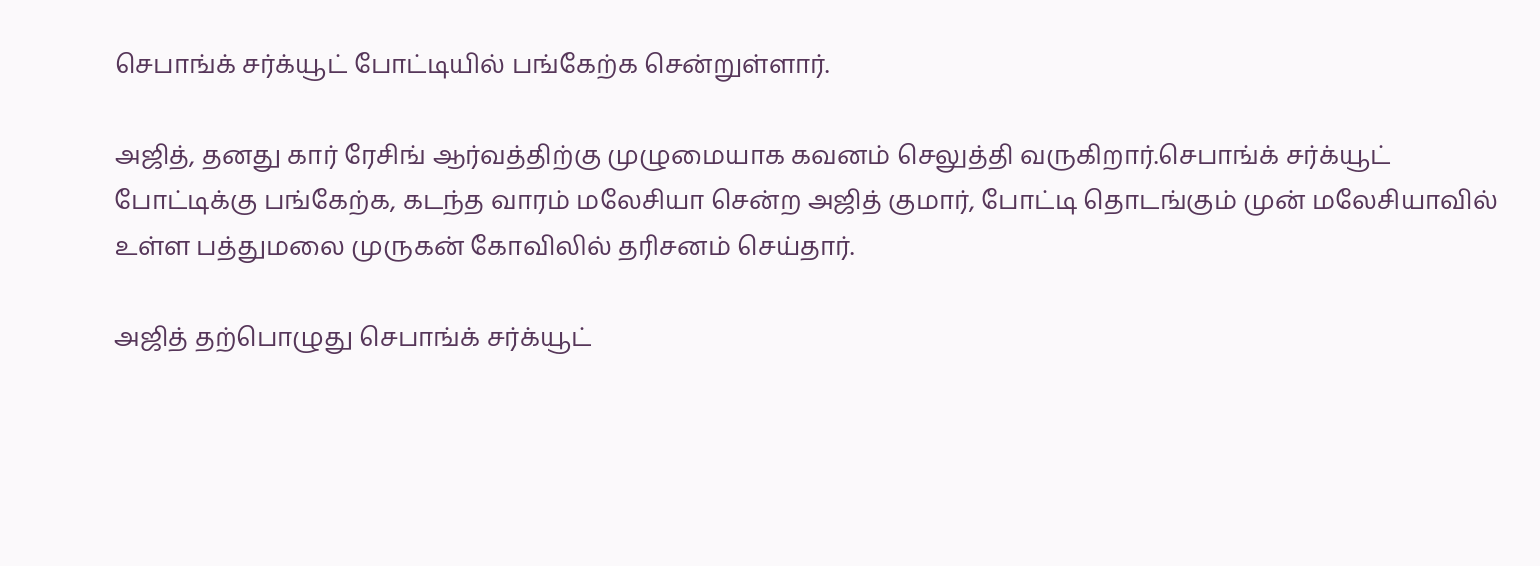செபாங்க் சர்க்யூட் போட்டியில் பங்கேற்க சென்றுள்ளார்.

அஜித், தனது கார் ரேசிங் ஆர்வத்திற்கு முழுமையாக கவனம் செலுத்தி வருகிறார்.செபாங்க் சர்க்யூட் போட்டிக்கு பங்கேற்க, கடந்த வாரம் மலேசியா சென்ற அஜித் குமார், போட்டி தொடங்கும் முன் மலேசியாவில் உள்ள பத்துமலை முருகன் கோவிலில் தரிசனம் செய்தார்.

அஜித் தற்பொழுது செபாங்க் சர்க்யூட்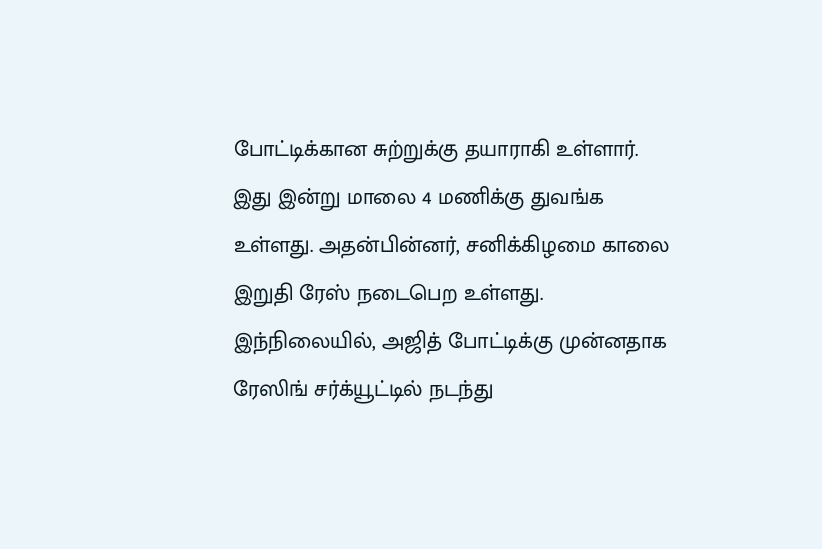போட்டிக்கான சுற்றுக்கு தயாராகி உள்ளார். இது இன்று மாலை 4 மணிக்கு துவங்க உள்ளது. அதன்பின்னர், சனிக்கிழமை காலை இறுதி ரேஸ் நடைபெற உள்ளது.
இந்நிலையில், அஜித் போட்டிக்கு முன்னதாக ரேஸிங் சர்க்யூட்டில் நடந்து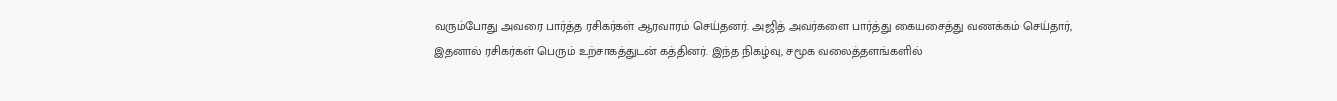வரும்போது அவரை பார்த்த ரசிகர்கள் ஆரவாரம் செய்தனர். அஜித் அவர்களை பார்த்து கையசைத்து வணக்கம் செய்தார், இதனால் ரசிகர்கள் பெரும் உற்சாகத்துடன் கத்தினர். இந்த நிகழ்வு, சமூக வலைத்தளங்களில்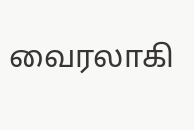வைரலாகி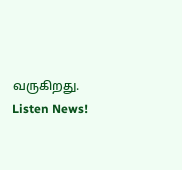வருகிறது.
Listen News!